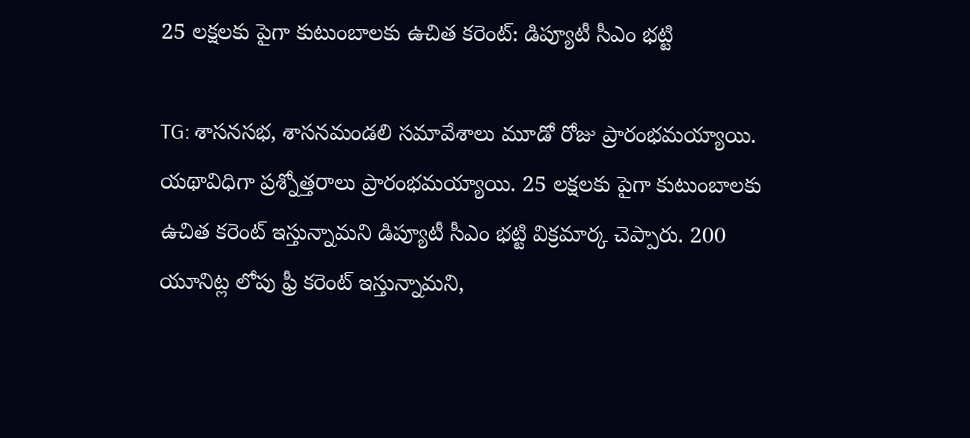25 లక్షలకు పైగా కుటుంబాలకు ఉచిత కరెంట్‌: డిప్యూటీ సీఎం భట్టి

TG: శాసనసభ, శాసనమండలి సమావేశాలు మూడో రోజు ప్రారంభమయ్యాయి. యథావిధిగా ప్రశ్నోత్తరాలు ప్రారంభమయ్యాయి. 25 లక్షలకు పైగా కుటుంబాలకు ఉచిత కరెంట్‌ ఇస్తున్నామని డిప్యూటీ సీఎం భట్టి విక్రమార్క చెప్పారు. 200 యూనిట్ల లోపు ఫ్రీ కరెంట్‌ ఇస్తున్నామని,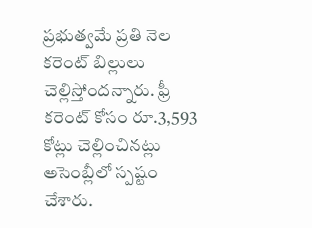ప్రభుత్వమే ప్రతి నెల కరెంట్‌ బిల్లులు చెల్లిస్తోందన్నారు. ఫ్రీ కరెంట్‌ కోసం రూ.3,593 కోట్లు చెల్లించినట్లు అసెంబ్లీలో స్పష్టం చేశారు.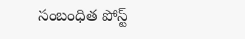సంబంధిత పోస్ట్